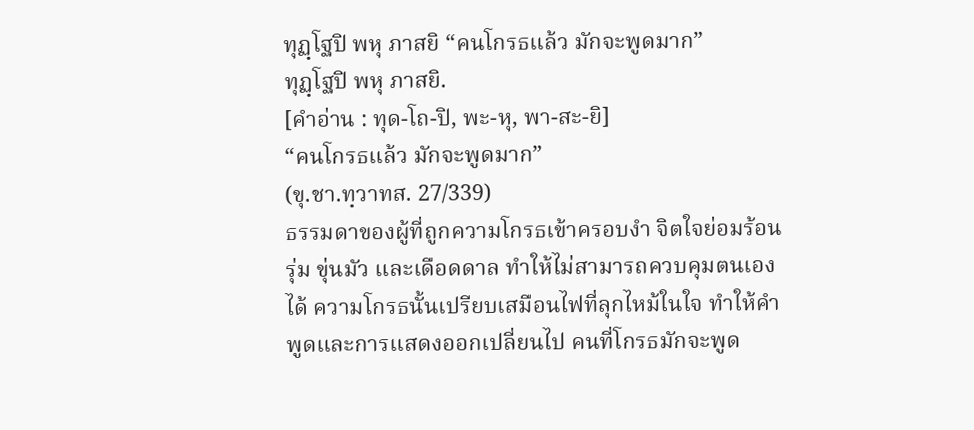ทุฏฺโฐปิ พหุ ภาสยิ “คนโกรธแล้ว มักจะพูดมาก”
ทุฏฺโฐปิ พหุ ภาสยิ.
[คำอ่าน : ทุด-โถ-ปิ, พะ-หุ, พา-สะ-ยิ]
“คนโกรธแล้ว มักจะพูดมาก”
(ขุ.ชา.ทฺวาทส. 27/339)
ธรรมดาของผู้ที่ถูกความโกรธเข้าครอบงำ จิตใจย่อมร้อนรุ่ม ขุ่นมัว และเดือดดาล ทำให้ไม่สามารถควบคุมตนเองได้ ความโกรธนั้นเปรียบเสมือนไฟที่ลุกไหม้ในใจ ทำให้คำพูดและการแสดงออกเปลี่ยนไป คนที่โกรธมักจะพูด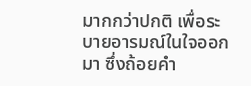มากกว่าปกติ เพื่อระบายอารมณ์ในใจออกมา ซึ่งถ้อยคำ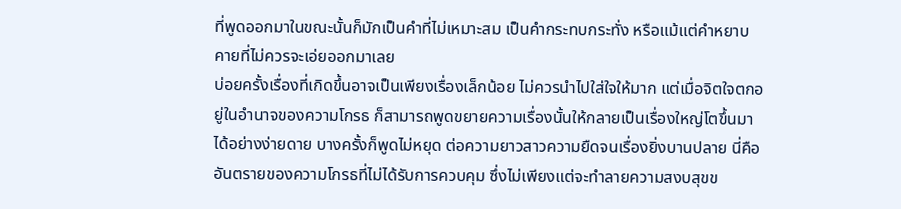ที่พูดออกมาในขณะนั้นก็มักเป็นคำที่ไม่เหมาะสม เป็นคำกระทบกระทั่ง หรือแม้แต่คำหยาบคายที่ไม่ควรจะเอ่ยออกมาเลย
บ่อยครั้งเรื่องที่เกิดขึ้นอาจเป็นเพียงเรื่องเล็กน้อย ไม่ควรนำไปใส่ใจให้มาก แต่เมื่อจิตใจตกอยู่ในอำนาจของความโกรธ ก็สามารถพูดขยายความเรื่องนั้นให้กลายเป็นเรื่องใหญ่โตขึ้นมาได้อย่างง่ายดาย บางครั้งก็พูดไม่หยุด ต่อความยาวสาวความยืดจนเรื่องยิ่งบานปลาย นี่คืออันตรายของความโกรธที่ไม่ได้รับการควบคุม ซึ่งไม่เพียงแต่จะทำลายความสงบสุขข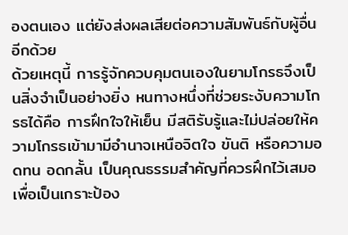องตนเอง แต่ยังส่งผลเสียต่อความสัมพันธ์กับผู้อื่นอีกด้วย
ด้วยเหตุนี้ การรู้จักควบคุมตนเองในยามโกรธจึงเป็นสิ่งจำเป็นอย่างยิ่ง หนทางหนึ่งที่ช่วยระงับความโกรธได้คือ การฝึกใจให้เย็น มีสติรับรู้และไม่ปล่อยให้ความโกรธเข้ามามีอำนาจเหนือจิตใจ ขันติ หรือความอดทน อดกลั้น เป็นคุณธรรมสำคัญที่ควรฝึกไว้เสมอ เพื่อเป็นเกราะป้อง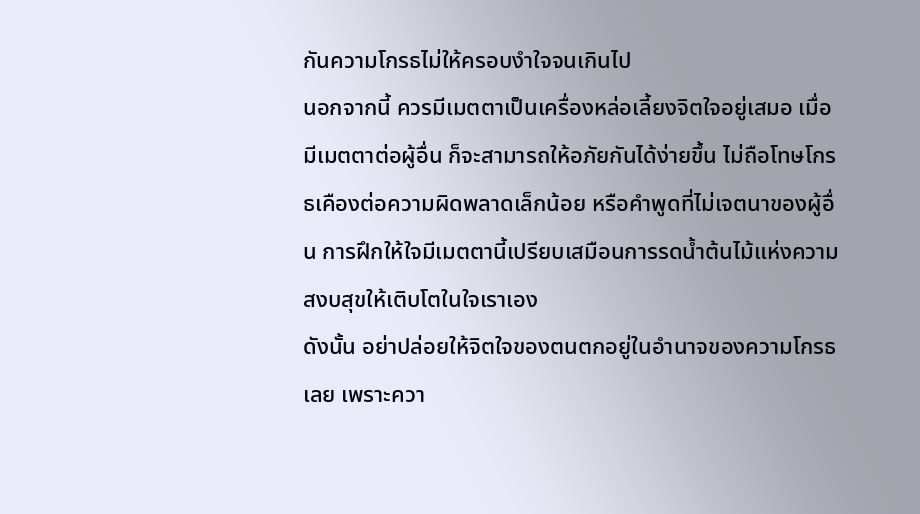กันความโกรธไม่ให้ครอบงำใจจนเกินไป
นอกจากนี้ ควรมีเมตตาเป็นเครื่องหล่อเลี้ยงจิตใจอยู่เสมอ เมื่อมีเมตตาต่อผู้อื่น ก็จะสามารถให้อภัยกันได้ง่ายขึ้น ไม่ถือโทษโกรธเคืองต่อความผิดพลาดเล็กน้อย หรือคำพูดที่ไม่เจตนาของผู้อื่น การฝึกให้ใจมีเมตตานี้เปรียบเสมือนการรดน้ำต้นไม้แห่งความสงบสุขให้เติบโตในใจเราเอง
ดังนั้น อย่าปล่อยให้จิตใจของตนตกอยู่ในอำนาจของความโกรธเลย เพราะควา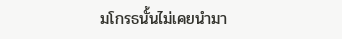มโกรธนั้นไม่เคยนำมา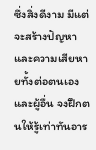ซึ่งสิ่งดีงาม มีแต่จะสร้างปัญหาและความเสียหายทั้งต่อตนเองและผู้อื่น จงฝึกตนให้รู้เท่าทันอาร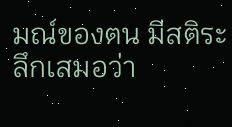มณ์ของตน มีสติระลึกเสมอว่า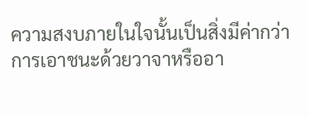ความสงบภายในใจนั้นเป็นสิ่งมีค่ากว่าการเอาชนะด้วยวาจาหรืออา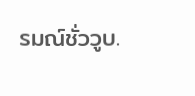รมณ์ชั่ววูบ.